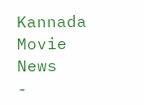Kannada Movie News
-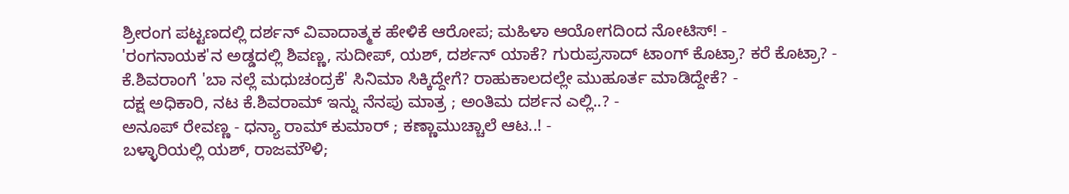ಶ್ರೀರಂಗ ಪಟ್ಟಣದಲ್ಲಿ ದರ್ಶನ್ ವಿವಾದಾತ್ಮಕ ಹೇಳಿಕೆ ಆರೋಪ; ಮಹಿಳಾ ಆಯೋಗದಿಂದ ನೋಟಿಸ್! -
'ರಂಗನಾಯಕ'ನ ಅಡ್ಡದಲ್ಲಿ ಶಿವಣ್ಣ, ಸುದೀಪ್, ಯಶ್, ದರ್ಶನ್ ಯಾಕೆ? ಗುರುಪ್ರಸಾದ್ ಟಾಂಗ್ ಕೊಟ್ರಾ? ಕರೆ ಕೊಟ್ರಾ? -
ಕೆ.ಶಿವರಾಂಗೆ 'ಬಾ ನಲ್ಲೆ ಮಧುಚಂದ್ರಕೆ' ಸಿನಿಮಾ ಸಿಕ್ಕಿದ್ದೇಗೆ? ರಾಹುಕಾಲದಲ್ಲೇ ಮುಹೂರ್ತ ಮಾಡಿದ್ದೇಕೆ? -
ದಕ್ಷ ಅಧಿಕಾರಿ, ನಟ ಕೆ.ಶಿವರಾಮ್ ಇನ್ನು ನೆನಪು ಮಾತ್ರ ; ಅಂತಿಮ ದರ್ಶನ ಎಲ್ಲಿ..? -
ಅನೂಪ್ ರೇವಣ್ಣ - ಧನ್ಯಾ ರಾಮ್ ಕುಮಾರ್ ; ಕಣ್ಣಾಮುಚ್ಚಾಲೆ ಆಟ..! -
ಬಳ್ಳಾರಿಯಲ್ಲಿ ಯಶ್, ರಾಜಮೌಳಿ;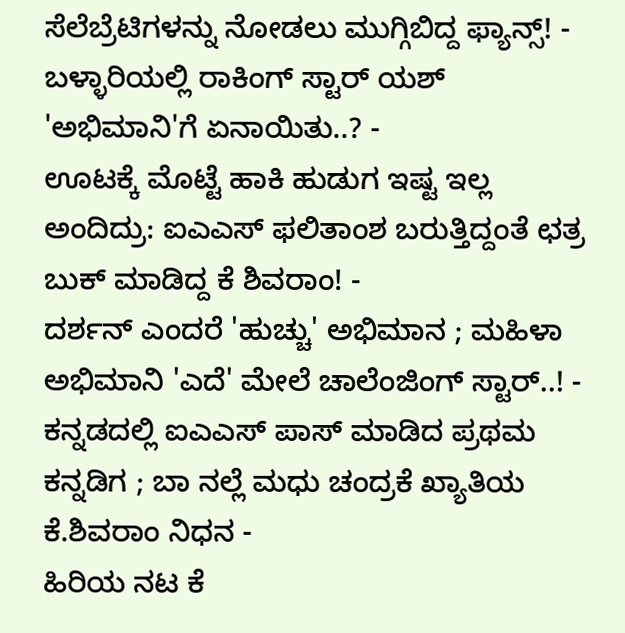ಸೆಲೆಬ್ರೆಟಿಗಳನ್ನು ನೋಡಲು ಮುಗ್ಗಿಬಿದ್ದ ಫ್ಯಾನ್ಸ್! -
ಬಳ್ಳಾರಿಯಲ್ಲಿ ರಾಕಿಂಗ್ ಸ್ಟಾರ್ ಯಶ್ 'ಅಭಿಮಾನಿ'ಗೆ ಏನಾಯಿತು..? -
ಊಟಕ್ಕೆ ಮೊಟ್ಟೆ ಹಾಕಿ ಹುಡುಗ ಇಷ್ಟ ಇಲ್ಲ ಅಂದಿದ್ರು: ಐಎಎಸ್ ಫಲಿತಾಂಶ ಬರುತ್ತಿದ್ದಂತೆ ಛತ್ರ ಬುಕ್ ಮಾಡಿದ್ದ ಕೆ ಶಿವರಾಂ! -
ದರ್ಶನ್ ಎಂದರೆ 'ಹುಚ್ಚು' ಅಭಿಮಾನ ; ಮಹಿಳಾ ಅಭಿಮಾನಿ 'ಎದೆ' ಮೇಲೆ ಚಾಲೆಂಜಿಂಗ್ ಸ್ಟಾರ್..! -
ಕನ್ನಡದಲ್ಲಿ ಐಎಎಸ್ ಪಾಸ್ ಮಾಡಿದ ಪ್ರಥಮ ಕನ್ನಡಿಗ ; ಬಾ ನಲ್ಲೆ ಮಧು ಚಂದ್ರಕೆ ಖ್ಯಾತಿಯ ಕೆ.ಶಿವರಾಂ ನಿಧನ -
ಹಿರಿಯ ನಟ ಕೆ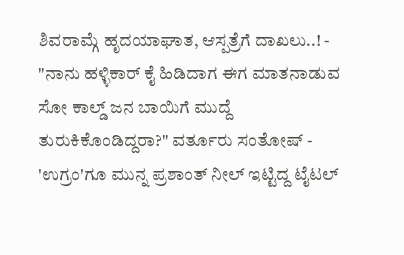ಶಿವರಾಮ್ಗೆ ಹೃದಯಾಘಾತ, ಆಸ್ಪತ್ರೆಗೆ ದಾಖಲು..! -
"ನಾನು ಹಳ್ಳಿಕಾರ್ ಕೈ ಹಿಡಿದಾಗ ಈಗ ಮಾತನಾಡುವ ಸೋ ಕಾಲ್ಡ್ ಜನ ಬಾಯಿಗೆ ಮುದ್ದೆ ತುರುಕಿಕೊಂಡಿದ್ದರಾ?" ವರ್ತೂರು ಸಂತೋಷ್ -
'ಉಗ್ರಂ'ಗೂ ಮುನ್ನ ಪ್ರಶಾಂತ್ ನೀಲ್ ಇಟ್ಟಿದ್ದ ಟೈಟಲ್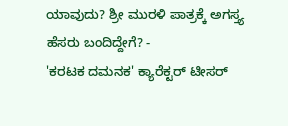ಯಾವುದು? ಶ್ರೀ ಮುರಳಿ ಪಾತ್ರಕ್ಕೆ ಅಗಸ್ತ್ಯ ಹೆಸರು ಬಂದಿದ್ದೇಗೆ? -
'ಕರಟಕ ದಮನಕ' ಕ್ಯಾರೆಕ್ಟರ್ ಟೀಸರ್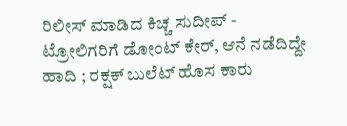ರಿಲೀಸ್ ಮಾಡಿದ ಕಿಚ್ಚ ಸುದೀಪ್ -
ಟ್ರೋಲಿಗರಿಗೆ ಡೋಂಟ್ ಕೇರ್, ಆನೆ ನಡೆದಿದ್ದೇ ಹಾದಿ ; ರಕ್ಷಕ್ ಬುಲೆಟ್ ಹೊಸ ಕಾರು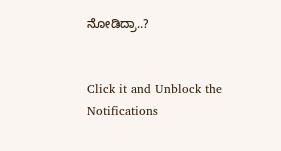ನೋಡಿದ್ರಾ..?


Click it and Unblock the Notifications